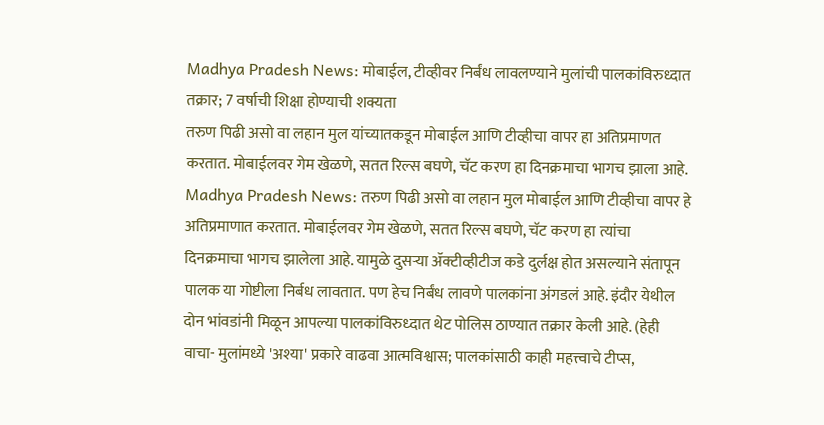Madhya Pradesh News: मोबाईल, टीव्हीवर निर्बंध लावलण्याने मुलांची पालकांविरुध्दात तक्रार; 7 वर्षाची शिक्षा होण्याची शक्यता
तरुण पिढी असो वा लहान मुल यांच्यातकडून मोबाईल आणि टीव्हीचा वापर हा अतिप्रमाणत करतात. मोबाईलवर गेम खेळणे, सतत रिल्स बघणे, चॅट करण हा दिनक्रमाचा भागच झाला आहे.
Madhya Pradesh News: तरुण पिढी असो वा लहान मुल मोबाईल आणि टीव्हीचा वापर हे अतिप्रमाणात करतात. मोबाईलवर गेम खेळणे, सतत रिल्स बघणे, चॅट करण हा त्यांचा दिनक्रमाचा भागच झालेला आहे. यामुळे दुसऱ्या ॲक्टीव्हीटीज कडे दुर्लक्ष होत असल्याने संतापून पालक या गोष्टीला निर्बध लावतात. पण हेच निर्बंध लावणे पालकांना अंगडलं आहे. इंदौर येथील दोन भांवडांनी मिळून आपल्या पालकांविरुध्दात थेट पोलिस ठाण्यात तक्रार केली आहे. (हेही वाचा- मुलांमध्ये 'अश्या' प्रकारे वाढवा आत्मविश्वास; पालकांसाठी काही महत्त्वाचे टीप्स,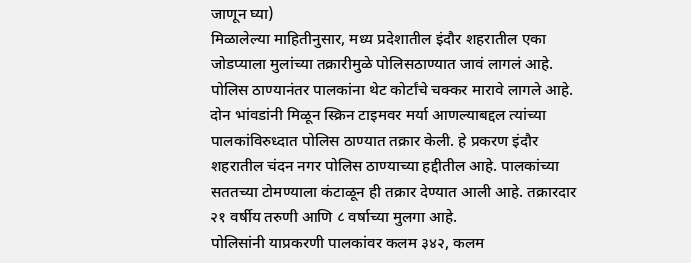जाणून घ्या)
मिळालेल्या माहितीनुसार, मध्य प्रदेशातील इंदौर शहरातील एका जोडप्याला मुलांच्या तक्रारीमुळे पोलिसठाण्यात जावं लागलं आहे. पोलिस ठाण्यानंतर पालकांना थेट कोर्टांचे चक्कर मारावे लागले आहे. दोन भांवडांनी मिळून स्क्रिन टाइमवर मर्या आणल्याबद्दल त्यांच्या पालकांविरुध्दात पोलिस ठाण्यात तक्रार केली. हे प्रकरण इंदौर शहरातील चंदन नगर पोलिस ठाण्याच्या हद्दीतील आहे. पालकांच्या सततच्या टोमण्याला कंटाळून ही तक्रार देण्यात आली आहे. तक्रारदार २१ वर्षीय तरुणी आणि ८ वर्षाच्या मुलगा आहे.
पोलिसांनी याप्रकरणी पालकांवर कलम ३४२, कलम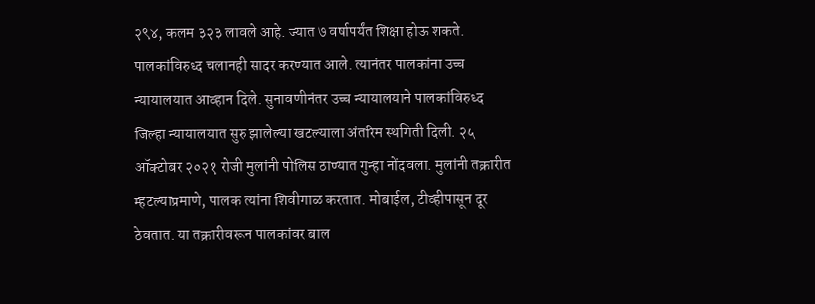२९४, कलम ३२३ लावले आहे. ज्यात ७ वर्षापर्यंत शिक्षा होऊ शकते. पालकांविरुध्द चलानही सादर करण्यात आले. त्यानंतर पालकांना उच्च न्यायालयात आव्हान दिले. सुनावणीनंतर उच्च न्यायालयाने पालकांविरुध्द जिल्हा न्यायालयात सुरु झालेल्या खटल्याला अंतरिम स्थगिती दिली. २५ ऑक्टोबर २०२१ रोजी मुलांनी पोलिस ठाण्यात गुन्हा नोंदवला. मुलांनी तक्रारीत म्हटल्याप्रमाणे, पालक त्यांना शिवीगाळ करतात. मोबाईल, टीव्हीपासून दूर ठेवतात. या तक्रारीवरून पालकांवर बाल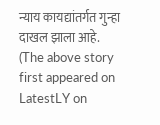न्याय कायद्यांतर्गत गुन्हा दाखल झाला आहे.
(The above story first appeared on LatestLY on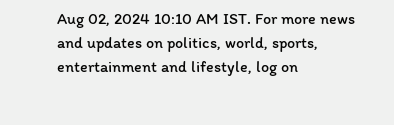Aug 02, 2024 10:10 AM IST. For more news and updates on politics, world, sports, entertainment and lifestyle, log on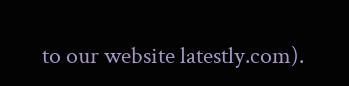to our website latestly.com).